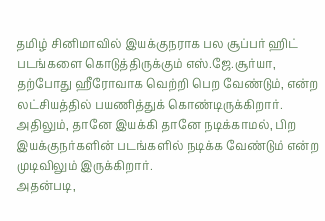தமிழ் சினிமாவில் இயக்குநராக பல சூப்பர் ஹிட் படங்களை கொடுத்திருக்கும் எஸ்.ஜே.சூர்யா, தற்போது ஹீரோவாக வெற்றி பெற வேண்டும், என்ற லட்சியத்தில் பயணித்துக் கொண்டிருக்கிறார். அதிலும், தானே இயக்கி தானே நடிக்காமல், பிற இயக்குநர்களின் படங்களில் நடிக்க வேண்டும் என்ற முடிவிலும் இருக்கிறார்.
அதன்படி,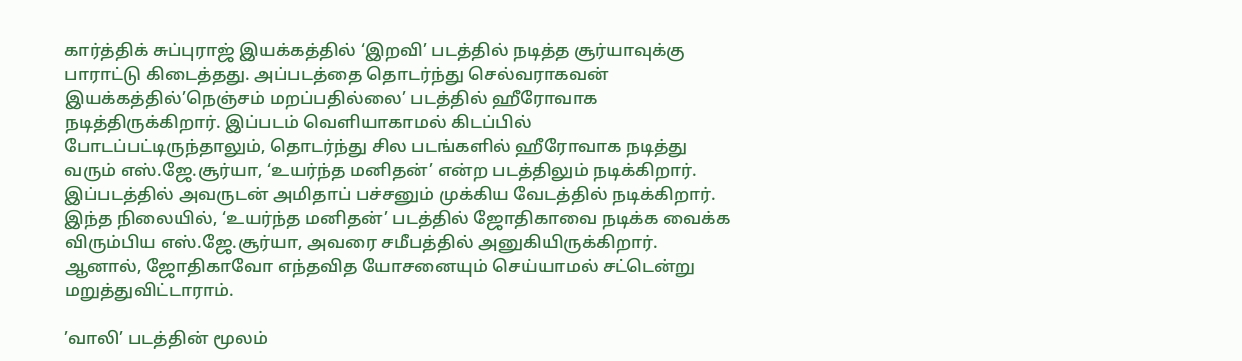கார்த்திக் சுப்புராஜ் இயக்கத்தில் ‘இறவி’ படத்தில் நடித்த சூர்யாவுக்கு பாராட்டு கிடைத்தது. அப்படத்தை தொடர்ந்து செல்வராகவன் இயக்கத்தில்’நெஞ்சம் மறப்பதில்லை’ படத்தில் ஹீரோவாக நடித்திருக்கிறார். இப்படம் வெளியாகாமல் கிடப்பில் போடப்பட்டிருந்தாலும், தொடர்ந்து சில படங்களில் ஹீரோவாக நடித்து வரும் எஸ்.ஜே.சூர்யா, ‘உயர்ந்த மனிதன்’ என்ற படத்திலும் நடிக்கிறார். இப்படத்தில் அவருடன் அமிதாப் பச்சனும் முக்கிய வேடத்தில் நடிக்கிறார்.
இந்த நிலையில், ‘உயர்ந்த மனிதன்’ படத்தில் ஜோதிகாவை நடிக்க வைக்க விரும்பிய எஸ்.ஜே.சூர்யா, அவரை சமீபத்தில் அனுகியிருக்கிறார். ஆனால், ஜோதிகாவோ எந்தவித யோசனையும் செய்யாமல் சட்டென்று மறுத்துவிட்டாராம்.

’வாலி’ படத்தின் மூலம்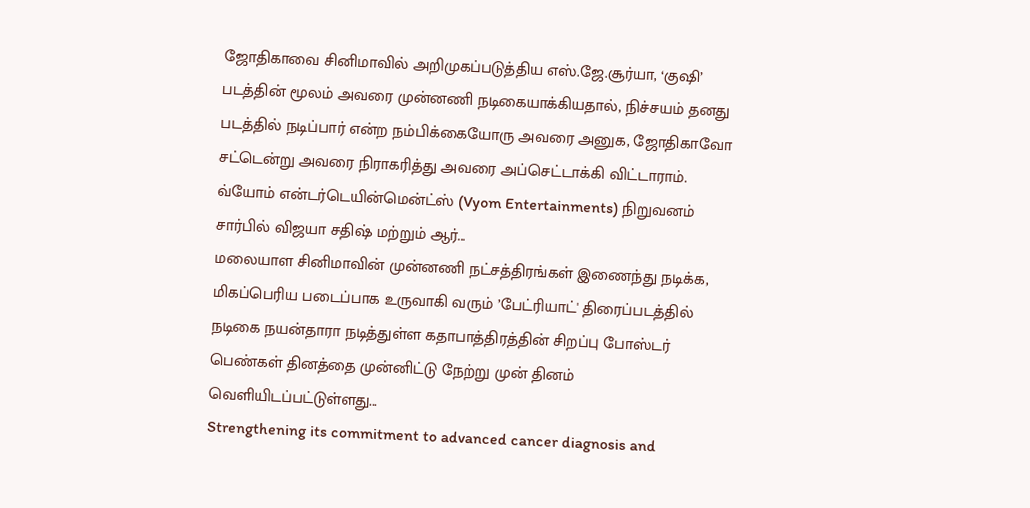ஜோதிகாவை சினிமாவில் அறிமுகப்படுத்திய எஸ்.ஜே.சூர்யா, ‘குஷி’ படத்தின் மூலம் அவரை முன்னணி நடிகையாக்கியதால், நிச்சயம் தனது படத்தில் நடிப்பார் என்ற நம்பிக்கையோரு அவரை அனுக, ஜோதிகாவோ சட்டென்று அவரை நிராகரித்து அவரை அப்செட்டாக்கி விட்டாராம்.
வ்யோம் என்டர்டெயின்மென்ட்ஸ் (Vyom Entertainments) நிறுவனம் சார்பில் விஜயா சதிஷ் மற்றும் ஆர்...
மலையாள சினிமாவின் முன்னணி நட்சத்திரங்கள் இணைந்து நடிக்க, மிகப்பெரிய படைப்பாக உருவாகி வரும் ’பேட்ரியாட்' திரைப்படத்தில் நடிகை நயன்தாரா நடித்துள்ள கதாபாத்திரத்தின் சிறப்பு போஸ்டர் பெண்கள் தினத்தை முன்னிட்டு நேற்று முன் தினம் வெளியிடப்பட்டுள்ளது...
Strengthening its commitment to advanced cancer diagnosis and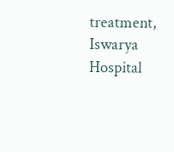treatment, Iswarya Hospital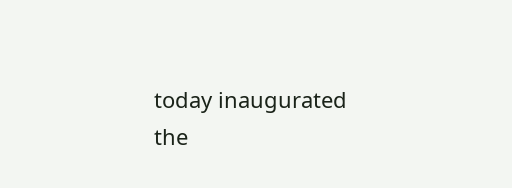today inaugurated the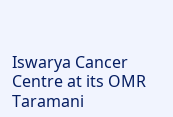Iswarya Cancer Centre at its OMR Taramani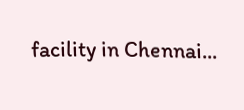facility in Chennai...